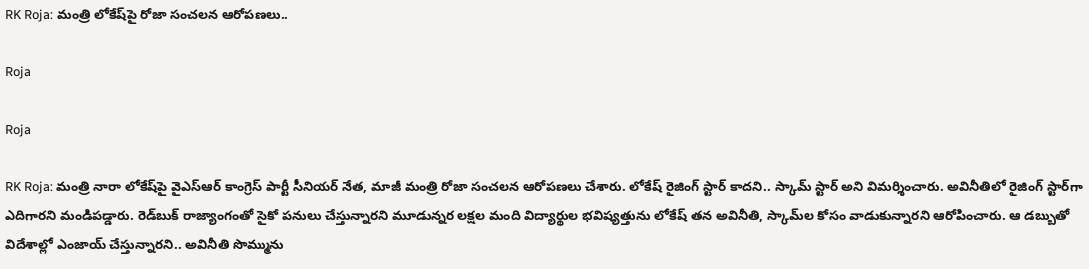RK Roja: మంత్రి లోకేష్‌పై రోజా సంచలన ఆరోపణలు..

Roja

Roja

RK Roja: మంత్రి నారా లోకేష్‌పై వైఎస్‌ఆర్‌ కాంగ్రెస్‌ పార్టీ సీనియర్‌ నేత, మాజీ మంత్రి రోజా సంచలన ఆరోపణలు చేశారు. లోకేష్‌ రైజింగ్‌ స్టార్‌ కాదని.. స్కామ్‌ స్టార్‌ అని విమర్శించారు. అవినీతిలో రైజింగ్‌ స్టార్‌గా ఎదిగారని మండిపడ్డారు. రెడ్‌బుక్‌ రాజ్యాంగంతో సైకో పనులు చేస్తున్నారని మూడున్నర లక్షల మంది విద్యార్థుల భవిష్యత్తును లోకేష్‌ తన అవినీతి, స్కామ్‌ల కోసం వాడుకున్నారని ఆరోపించారు. ఆ డబ్బుతో విదేశాల్లో ఎంజాయ్‌ చేస్తున్నారని.. అవినీతి సొమ్మును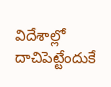విదేశాల్లో దాచిపెట్టేందుకే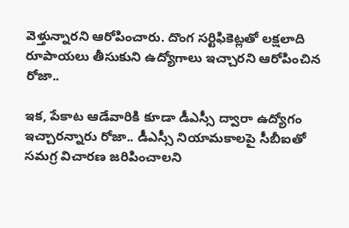వెళ్తున్నారని ఆరోపించారు. దొంగ సర్టిఫికెట్లతో లక్షలాది రూపాయలు తీసుకుని ఉద్యోగాలు ఇచ్చారని ఆరోపించిన రోజా..

ఇక, పేకాట ఆడేవారికి కూడా డీఎస్సీ ద్వారా ఉద్యోగం ఇచ్చారన్నారు రోజా.. డీఎస్సీ నియామకాలపై సీబీఐతో సమగ్ర విచారణ జరిపించాలని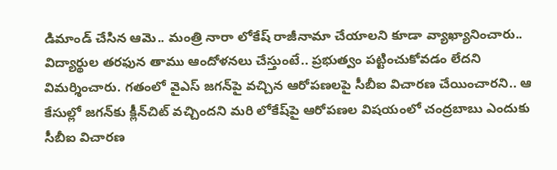డిమాండ్‌ చేసిన ఆమె.. మంత్రి నారా లోకేష్‌ రాజీనామా చేయాలని కూడా వ్యాఖ్యానించారు.. విద్యార్థుల తరఫున తాము ఆందోళనలు చేస్తుంటే.. ప్రభుత్వం పట్టించుకోవడం లేదని విమర్శించారు. గతంలో వైఎస్‌ జగన్‌పై వచ్చిన ఆరోపణలపై సీబీఐ విచారణ చేయించారని.. ఆ కేసుల్లో జగన్‌కు క్లీన్‌చిట్‌ వచ్చిందని మరి లోకేష్‌పై ఆరోపణల విషయంలో చంద్రబాబు ఎందుకు సీబీఐ విచారణ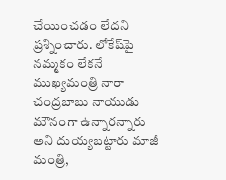చేయించడం లేదని ప్రశ్నించారు. లోకేష్‌పై నమ్మకం లేకనే ముఖ్యమంత్రి నారా చంద్రబాబు నాయుడు మౌనంగా ఉన్నారన్నారు అని దుయ్యబట్టారు మాజీ మంత్రి,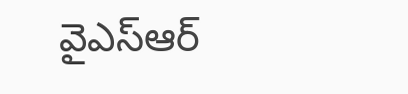వైఎస్‌ఆర్‌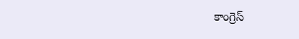కాంగ్రెస్‌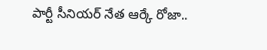పార్టీ సీనియర్‌ నేత ఆర్కే రోజా..